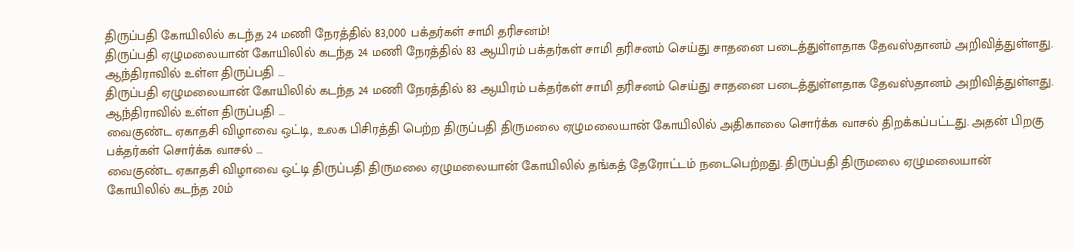திருப்பதி கோயிலில் கடந்த 24 மணி நேரத்தில் 83,000 பக்தர்கள் சாமி தரிசனம்!
திருப்பதி ஏழுமலையான் கோயிலில் கடந்த 24 மணி நேரத்தில் 83 ஆயிரம் பக்தர்கள் சாமி தரிசனம் செய்து சாதனை படைத்துள்ளதாக தேவஸ்தானம் அறிவித்துள்ளது. ஆந்திராவில் உள்ள திருப்பதி ...
திருப்பதி ஏழுமலையான் கோயிலில் கடந்த 24 மணி நேரத்தில் 83 ஆயிரம் பக்தர்கள் சாமி தரிசனம் செய்து சாதனை படைத்துள்ளதாக தேவஸ்தானம் அறிவித்துள்ளது. ஆந்திராவில் உள்ள திருப்பதி ...
வைகுண்ட ஏகாதசி விழாவை ஒட்டி, உலக பிசிரத்தி பெற்ற திருப்பதி திருமலை ஏழுமலையான் கோயிலில் அதிகாலை சொர்க்க வாசல் திறக்கப்பட்டது. அதன் பிறகு பக்தர்கள் சொர்க்க வாசல் ...
வைகுண்ட ஏகாதசி விழாவை ஒட்டி திருப்பதி திருமலை ஏழுமலையான் கோயிலில் தங்கத் தேரோட்டம் நடைபெற்றது. திருப்பதி திருமலை ஏழுமலையான் கோயிலில் கடந்த 20ம்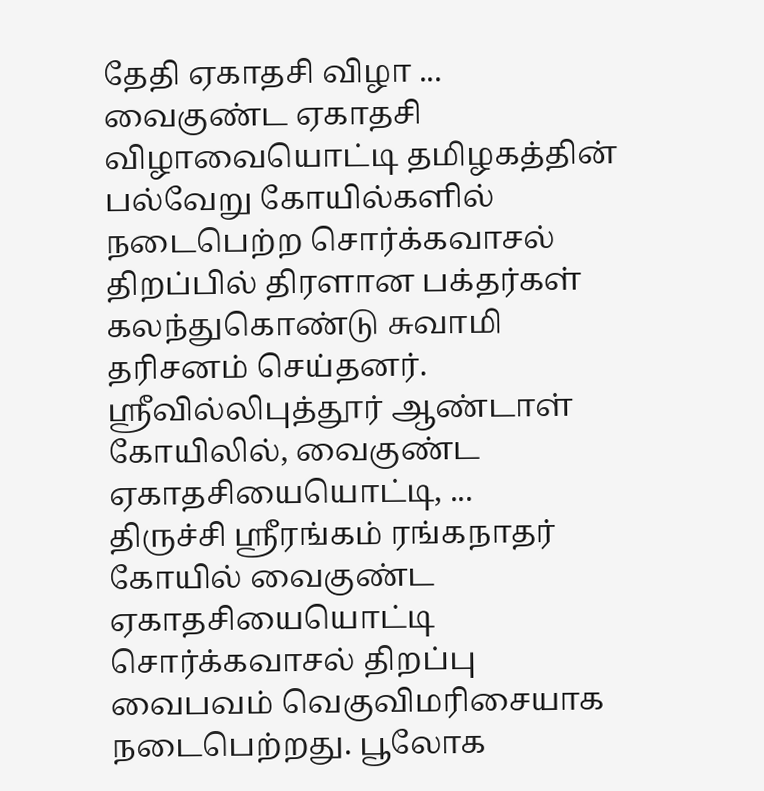தேதி ஏகாதசி விழா ...
வைகுண்ட ஏகாதசி விழாவையொட்டி தமிழகத்தின் பல்வேறு கோயில்களில் நடைபெற்ற சொர்க்கவாசல் திறப்பில் திரளான பக்தர்கள் கலந்துகொண்டு சுவாமி தரிசனம் செய்தனர். ஸ்ரீவில்லிபுத்தூர் ஆண்டாள் கோயிலில், வைகுண்ட ஏகாதசியையொட்டி, ...
திருச்சி ஸ்ரீரங்கம் ரங்கநாதர் கோயில் வைகுண்ட ஏகாதசியையொட்டி சொர்க்கவாசல் திறப்பு வைபவம் வெகுவிமரிசையாக நடைபெற்றது. பூலோக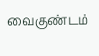வைகுண்டம்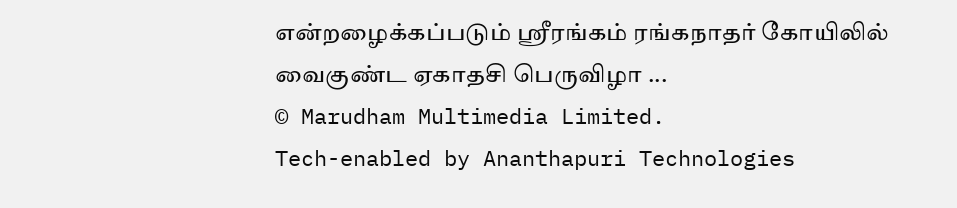என்றழைக்கப்படும் ஸ்ரீரங்கம் ரங்கநாதர் கோயிலில் வைகுண்ட ஏகாதசி பெருவிழா ...
© Marudham Multimedia Limited.
Tech-enabled by Ananthapuri Technologies